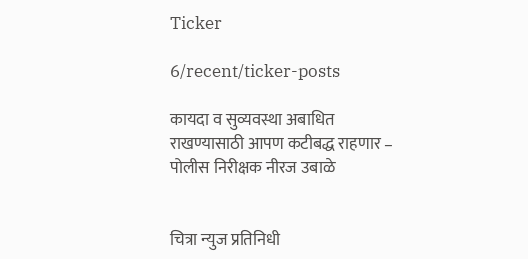Ticker

6/recent/ticker-posts

कायदा व सुव्यवस्था अबाधित राखण्यासाठी आपण कटीबद्ध राहणार – पोलीस निरीक्षक नीरज उबाळे


चित्रा न्युज प्रतिनिधी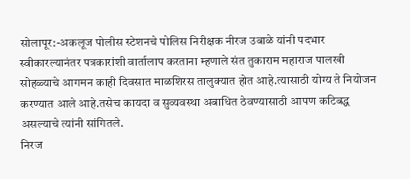सोलापूर:-अकलूज पोलीस स्टेशनचे पोलिस निरीक्षक नीरज उबाळे यांनी पदभार स्वीकारल्यानंतर पत्रकारांशी वार्तालाप करताना म्हणाले संत तुकाराम महाराज पालखी सोहळ्याचे आगमन काही दिवसात माळशिरस तालुक्यात होत आहे.त्यासाठी योग्य ते नियोजन करण्यात आले आहे.तसेच कायदा व सुव्यवस्था अबाधित ठेवण्यासाठी आपण कटिबद्ध असल्याचे त्यांनी सांगितले.
निरज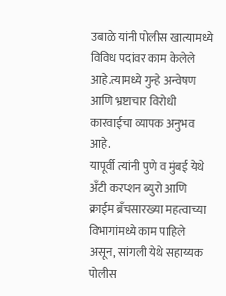उबाळे यांनी पोलीस खात्यामध्ये विविध पदांवर काम केलेले आहे.त्यामध्ये गुन्हे अन्वेषण आणि भ्रष्टाचार विरोधी कारवाईचा व्यापक अनुभव आहे.
यापूर्वी त्यांनी पुणे व मुंबई येथे अँटी करप्शन ब्युरो आणि क्राईम ब्रँचसारख्या महत्वाच्या विभागांमध्ये काम पाहिले असून, सांगली येथे सहाय्यक पोलीस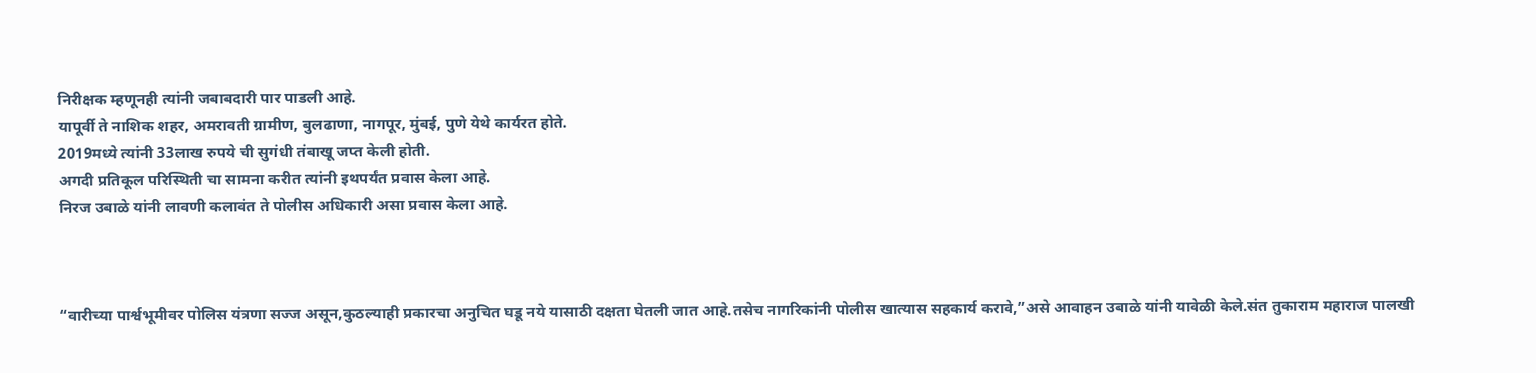निरीक्षक म्हणूनही त्यांनी जबाबदारी पार पाडली आहे.
यापूर्वी ते नाशिक शहर, अमरावती ग्रामीण, बुलढाणा, नागपूर, मुंबई, पुणे येथे कार्यरत होते.
2019मध्ये त्यांनी 33लाख रुपये ची सुगंधी तंबाखू जप्त केली होती.
अगदी प्रतिकूल परिस्थिती चा सामना करीत त्यांनी इथपर्यंत प्रवास केला आहे.
निरज उबाळे यांनी लावणी कलावंत ते पोलीस अधिकारी असा प्रवास केला आहे.



“वारीच्या पार्श्वभूमीवर पोलिस यंत्रणा सज्ज असून,कुठल्याही प्रकारचा अनुचित घडू नये यासाठी दक्षता घेतली जात आहे.तसेच नागरिकांनी पोलीस खात्यास सहकार्य करावे,”असे आवाहन उबाळे यांनी यावेळी केले.संत तुकाराम महाराज पालखी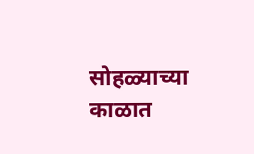सोहळ्याच्या काळात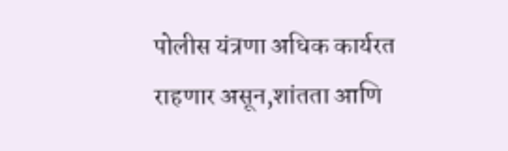पोलीस यंत्रणा अधिक कार्यरत राहणार असून,शांतता आणि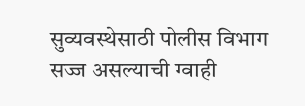सुव्यवस्थेसाठी पोलीस विभाग सज्ज असल्याची ग्वाही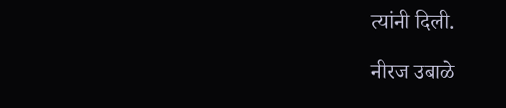त्यांनी दिली.

नीरज उबाळे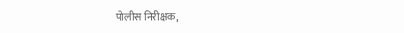पोलीस निरीक्षक,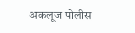अकलूज पोलीस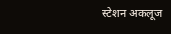स्टेशन अकलूज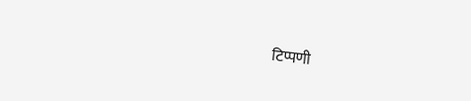टिप्पणी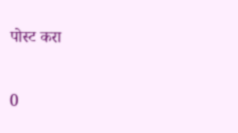पोस्ट करा

0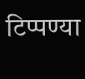टिप्पण्या